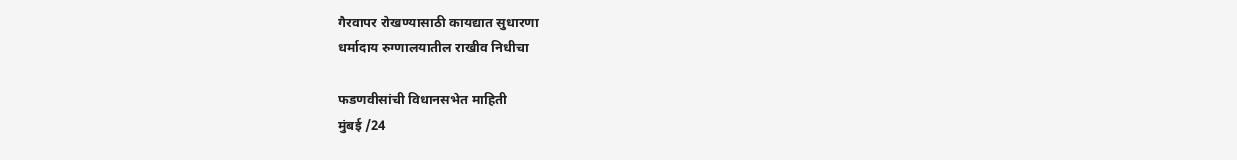गैरवापर रोखण्यासाठी कायद्यात सुधारणा
धर्मादाय रुग्णालयातील राखीव निधीचा

फडणवीसांची विधानसभेत माहिती
मुंबई /24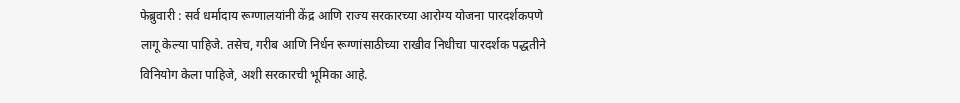फेब्रुवारी : सर्व धर्मादाय रूग्णालयांनी केंद्र आणि राज्य सरकारच्या आरोग्य योजना पारदर्शकपणे लागू केल्या पाहिजे. तसेच, गरीब आणि निर्धन रूग्णांसाठीच्या राखीव निधीचा पारदर्शक पद्धतीने विनियोग केला पाहिजे, अशी सरकारची भूमिका आहे.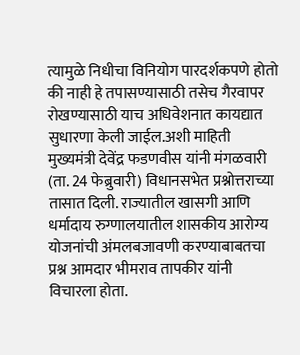त्यामुळे निधीचा विनियोग पारदर्शकपणे होतो की नाही हे तपासण्यासाठी तसेच गैरवापर रोखण्यासाठी याच अधिवेशनात कायद्यात सुधारणा केली जाईल.अशी माहिती मुख्यमंत्री देवेंद्र फडणवीस यांनी मंगळवारी (ता. 24 फेब्रुवारी) विधानसभेत प्रश्नोत्तराच्या तासात दिली. राज्यातील खासगी आणि धर्मादाय रुग्णालयातील शासकीय आरोग्य योजनांची अंमलबजावणी करण्याबाबतचा प्रश्न आमदार भीमराव तापकीर यांनी विचारला होता.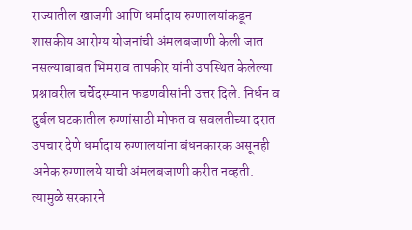राज्यातील खाजगी आणि धर्मादाय रुग्णालयांकडून शासकीय आरोग्य योजनांची अंमलबजाणी केली जात नसल्याबाबत भिमराव तापकीर यांनी उपस्थित केलेल्या प्रश्नावरील चर्चेदरम्यान फडणवीसांनी उत्तर दिले. निर्धन व दुर्बल घटकातील रुग्णांसाठी मोफत व सवलतीच्या दरात उपचार देणे धर्मादाय रुग्णालयांना बंधनकारक असूनही अनेक रुग्णालये याची अंमलबजाणी करीत नव्हती. त्यामुळे सरकारने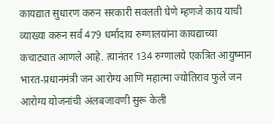कायद्यात सुधारण करुन सरकारी सवलती घेणे म्हणजे काय याची व्याख्या करुन सर्व 479 धर्मादाय रुग्णालयांना कायद्याच्या कचाट्यात आणले आहे. त्यानंतर 134 रुग्णालये एकत्रित आयुष्मान भारत-प्रधानमंत्री जन आरोग्य आणि महात्मा ज्योतिराव फुले जन आरोग्य योजनांची अंलबजावणी सुरू केली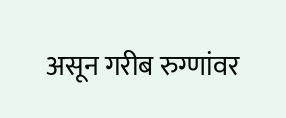असून गरीब रुग्णांवर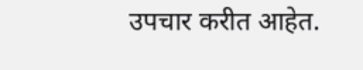उपचार करीत आहेत.